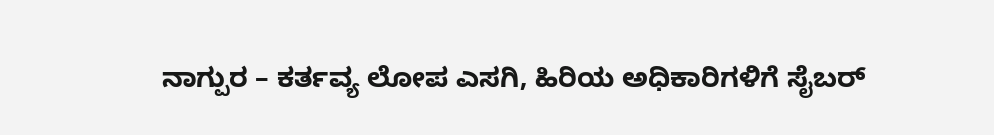ನಾಗ್ಪುರ – ಕರ್ತವ್ಯ ಲೋಪ ಎಸಗಿ, ಹಿರಿಯ ಅಧಿಕಾರಿಗಳಿಗೆ ಸೈಬರ್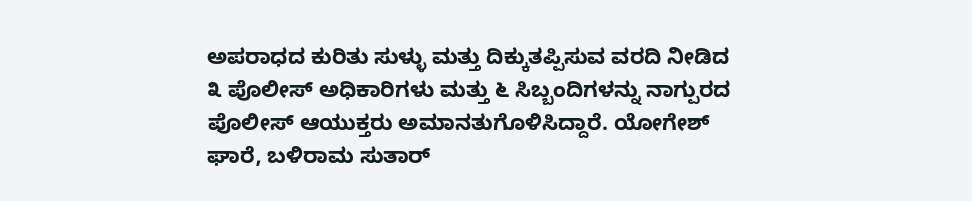ಅಪರಾಧದ ಕುರಿತು ಸುಳ್ಳು ಮತ್ತು ದಿಕ್ಕುತಪ್ಪಿಸುವ ವರದಿ ನೀಡಿದ ೩ ಪೊಲೀಸ್ ಅಧಿಕಾರಿಗಳು ಮತ್ತು ೬ ಸಿಬ್ಬಂದಿಗಳನ್ನು ನಾಗ್ಪುರದ ಪೊಲೀಸ್ ಆಯುಕ್ತರು ಅಮಾನತುಗೊಳಿಸಿದ್ದಾರೆ. ಯೋಗೇಶ್ ಘಾರೆ, ಬಳಿರಾಮ ಸುತಾರ್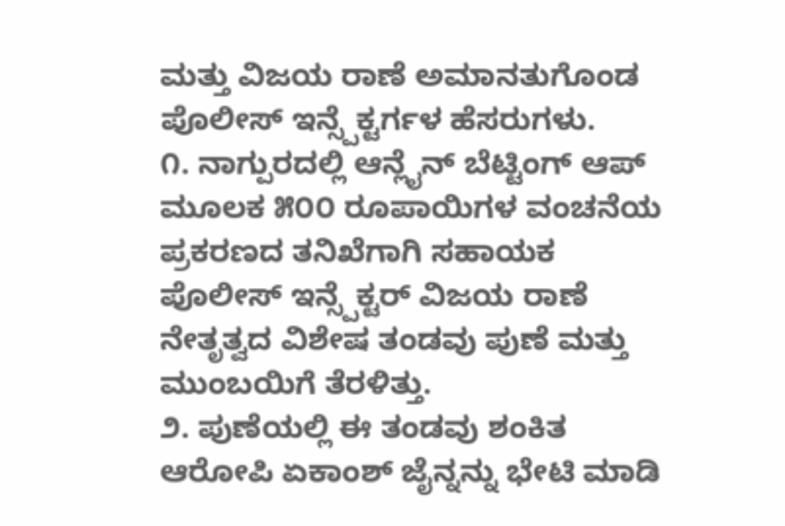ಮತ್ತು ವಿಜಯ ರಾಣೆ ಅಮಾನತುಗೊಂಡ ಪೊಲೀಸ್ ಇನ್ಸ್ಪೆಕ್ಟರ್ಗಳ ಹೆಸರುಗಳು.
೧. ನಾಗ್ಪುರದಲ್ಲಿ ಆನ್ಲೈನ್ ಬೆಟ್ಟಿಂಗ್ ಆಪ್ ಮೂಲಕ ೫೦೦ ರೂಪಾಯಿಗಳ ವಂಚನೆಯ ಪ್ರಕರಣದ ತನಿಖೆಗಾಗಿ ಸಹಾಯಕ ಪೊಲೀಸ್ ಇನ್ಸ್ಪೆಕ್ಟರ್ ವಿಜಯ ರಾಣೆ ನೇತೃತ್ವದ ವಿಶೇಷ ತಂಡವು ಪುಣೆ ಮತ್ತು ಮುಂಬಯಿಗೆ ತೆರಳಿತ್ತು.
೨. ಪುಣೆಯಲ್ಲಿ ಈ ತಂಡವು ಶಂಕಿತ ಆರೋಪಿ ಏಕಾಂಶ್ ಜೈನ್ನನ್ನು ಭೇಟಿ ಮಾಡಿ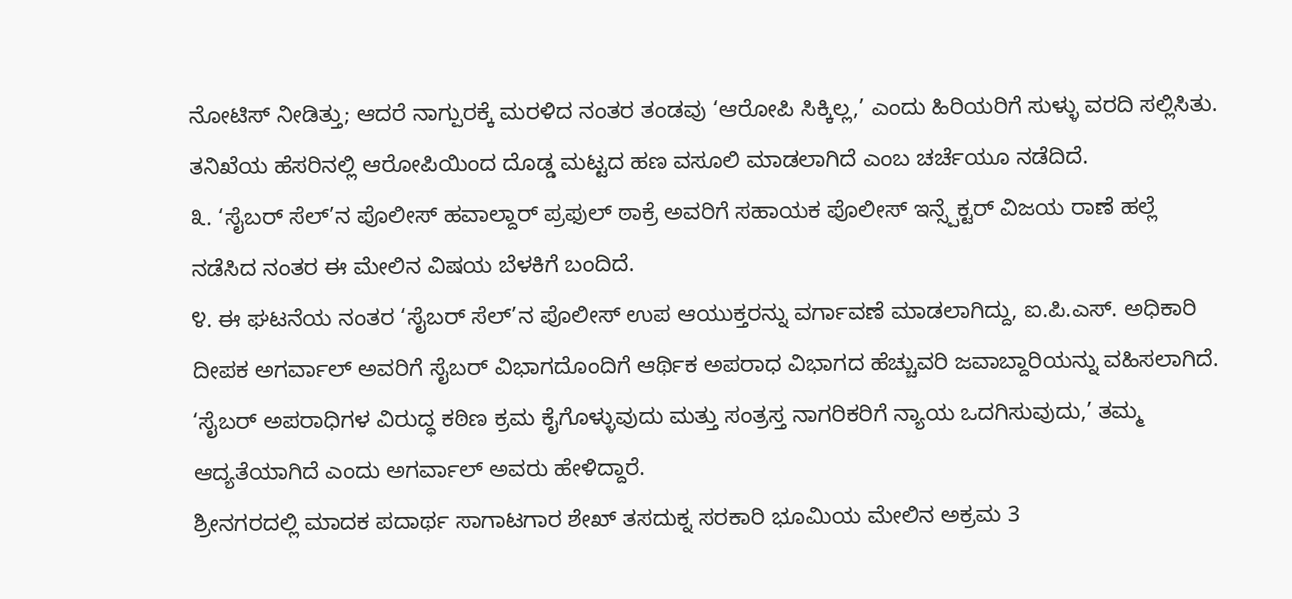ನೋಟಿಸ್ ನೀಡಿತ್ತು; ಆದರೆ ನಾಗ್ಪುರಕ್ಕೆ ಮರಳಿದ ನಂತರ ತಂಡವು ‘ಆರೋಪಿ ಸಿಕ್ಕಿಲ್ಲ,’ ಎಂದು ಹಿರಿಯರಿಗೆ ಸುಳ್ಳು ವರದಿ ಸಲ್ಲಿಸಿತು. ತನಿಖೆಯ ಹೆಸರಿನಲ್ಲಿ ಆರೋಪಿಯಿಂದ ದೊಡ್ಡ ಮಟ್ಟದ ಹಣ ವಸೂಲಿ ಮಾಡಲಾಗಿದೆ ಎಂಬ ಚರ್ಚೆಯೂ ನಡೆದಿದೆ.
೩. ‘ಸೈಬರ್ ಸೆಲ್’ನ ಪೊಲೀಸ್ ಹವಾಲ್ದಾರ್ ಪ್ರಫುಲ್ ಠಾಕ್ರೆ ಅವರಿಗೆ ಸಹಾಯಕ ಪೊಲೀಸ್ ಇನ್ಸ್ಪೆಕ್ಟರ್ ವಿಜಯ ರಾಣೆ ಹಲ್ಲೆ ನಡೆಸಿದ ನಂತರ ಈ ಮೇಲಿನ ವಿಷಯ ಬೆಳಕಿಗೆ ಬಂದಿದೆ.
೪. ಈ ಘಟನೆಯ ನಂತರ ‘ಸೈಬರ್ ಸೆಲ್’ನ ಪೊಲೀಸ್ ಉಪ ಆಯುಕ್ತರನ್ನು ವರ್ಗಾವಣೆ ಮಾಡಲಾಗಿದ್ದು, ಐ.ಪಿ.ಎಸ್. ಅಧಿಕಾರಿ ದೀಪಕ ಅಗರ್ವಾಲ್ ಅವರಿಗೆ ಸೈಬರ್ ವಿಭಾಗದೊಂದಿಗೆ ಆರ್ಥಿಕ ಅಪರಾಧ ವಿಭಾಗದ ಹೆಚ್ಚುವರಿ ಜವಾಬ್ದಾರಿಯನ್ನು ವಹಿಸಲಾಗಿದೆ. ‘ಸೈಬರ್ ಅಪರಾಧಿಗಳ ವಿರುದ್ಧ ಕಠಿಣ ಕ್ರಮ ಕೈಗೊಳ್ಳುವುದು ಮತ್ತು ಸಂತ್ರಸ್ತ ನಾಗರಿಕರಿಗೆ ನ್ಯಾಯ ಒದಗಿಸುವುದು,’ ತಮ್ಮ ಆದ್ಯತೆಯಾಗಿದೆ ಎಂದು ಅಗರ್ವಾಲ್ ಅವರು ಹೇಳಿದ್ದಾರೆ.
ಶ್ರೀನಗರದಲ್ಲಿ ಮಾದಕ ಪದಾರ್ಥ ಸಾಗಾಟಗಾರ ಶೇಖ್ ತಸದುಕ್ನ ಸರಕಾರಿ ಭೂಮಿಯ ಮೇಲಿನ ಅಕ್ರಮ 3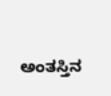ಅಂತಸ್ತಿನ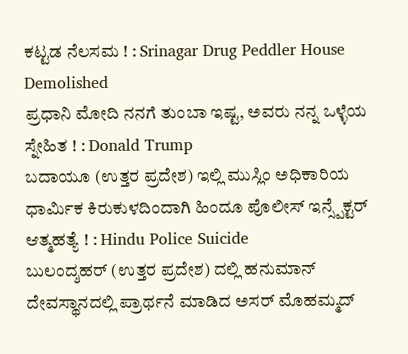ಕಟ್ಟಡ ನೆಲಸಮ ! : Srinagar Drug Peddler House Demolished
ಪ್ರಧಾನಿ ಮೋದಿ ನನಗೆ ತುಂಬಾ ಇಷ್ಟ, ಅವರು ನನ್ನ ಒಳ್ಳೆಯ ಸ್ನೇಹಿತ ! : Donald Trump
ಬದಾಯೂ (ಉತ್ತರ ಪ್ರದೇಶ) ಇಲ್ಲಿ ಮುಸ್ಲಿಂ ಅಧಿಕಾರಿಯ ಧಾರ್ಮಿಕ ಕಿರುಕುಳದಿಂದಾಗಿ ಹಿಂದೂ ಪೊಲೀಸ್ ಇನ್ಸ್ಪೆಕ್ಟರ್ ಆತ್ಮಹತ್ಯೆ ! : Hindu Police Suicide
ಬುಲಂದ್ಶಹರ್ (ಉತ್ತರ ಪ್ರದೇಶ) ದಲ್ಲಿ ಹನುಮಾನ್ ದೇವಸ್ಥಾನದಲ್ಲಿ ಪ್ರಾರ್ಥನೆ ಮಾಡಿದ ಅಸರ್ ಮೊಹಮ್ಮದ್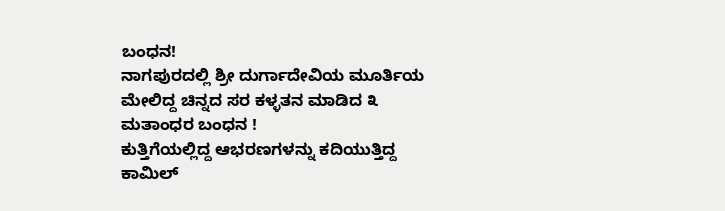ಬಂಧನ!
ನಾಗಪುರದಲ್ಲಿ ಶ್ರೀ ದುರ್ಗಾದೇವಿಯ ಮೂರ್ತಿಯ ಮೇಲಿದ್ದ ಚಿನ್ನದ ಸರ ಕಳ್ಳತನ ಮಾಡಿದ ೩ ಮತಾಂಧರ ಬಂಧನ !
ಕುತ್ತಿಗೆಯಲ್ಲಿದ್ದ ಆಭರಣಗಳನ್ನು ಕದಿಯುತ್ತಿದ್ದ ಕಾಮಿಲ್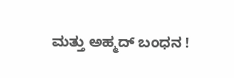ಮತ್ತು ಅಹ್ಮದ್ ಬಂಧನ !